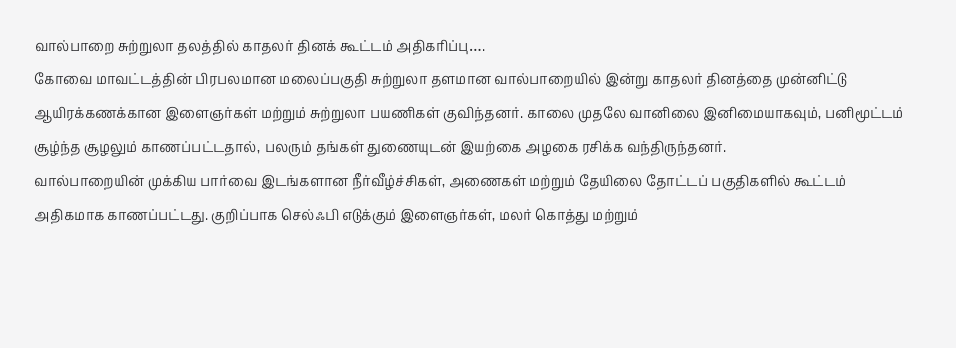வால்பாறை சுற்றுலா தலத்தில் காதலர் தினக் கூட்டம் அதிகரிப்பு….
கோவை மாவட்டத்தின் பிரபலமான மலைப்பகுதி சுற்றுலா தளமான வால்பாறையில் இன்று காதலர் தினத்தை முன்னிட்டு ஆயிரக்கணக்கான இளைஞர்கள் மற்றும் சுற்றுலா பயணிகள் குவிந்தனர். காலை முதலே வானிலை இனிமையாகவும், பனிமூட்டம் சூழ்ந்த சூழலும் காணப்பட்டதால், பலரும் தங்கள் துணையுடன் இயற்கை அழகை ரசிக்க வந்திருந்தனர்.
வால்பாறையின் முக்கிய பார்வை இடங்களான நீர்வீழ்ச்சிகள், அணைகள் மற்றும் தேயிலை தோட்டப் பகுதிகளில் கூட்டம் அதிகமாக காணப்பட்டது. குறிப்பாக செல்ஃபி எடுக்கும் இளைஞர்கள், மலர் கொத்து மற்றும்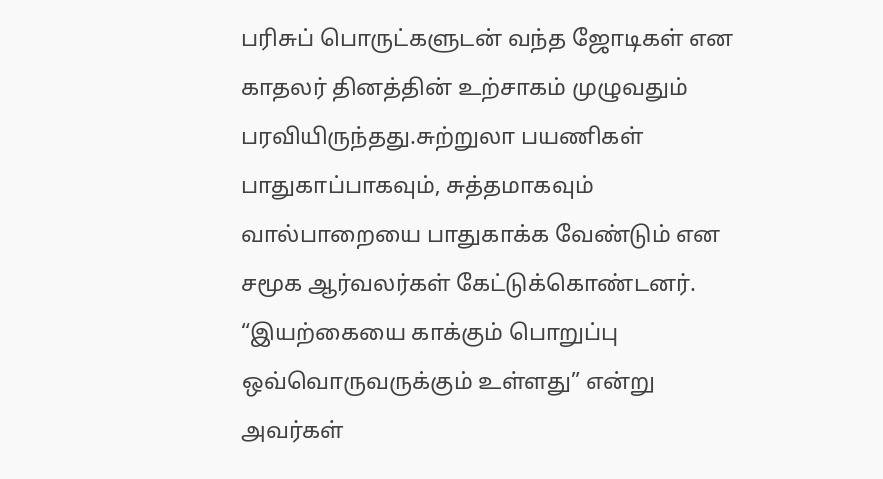பரிசுப் பொருட்களுடன் வந்த ஜோடிகள் என காதலர் தினத்தின் உற்சாகம் முழுவதும் பரவியிருந்தது.சுற்றுலா பயணிகள் பாதுகாப்பாகவும், சுத்தமாகவும் வால்பாறையை பாதுகாக்க வேண்டும் என சமூக ஆர்வலர்கள் கேட்டுக்கொண்டனர். “இயற்கையை காக்கும் பொறுப்பு ஒவ்வொருவருக்கும் உள்ளது” என்று அவர்கள்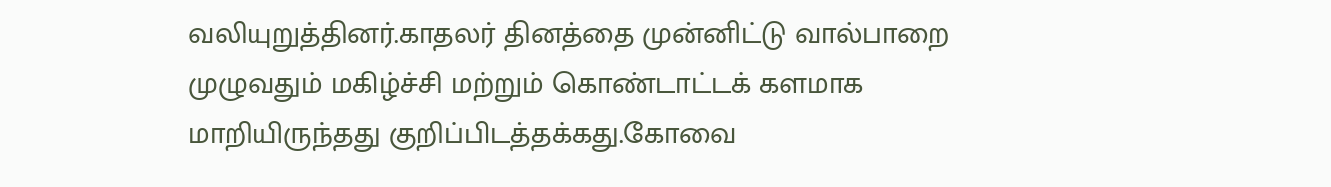வலியுறுத்தினர்.காதலர் தினத்தை முன்னிட்டு வால்பாறை முழுவதும் மகிழ்ச்சி மற்றும் கொண்டாட்டக் களமாக மாறியிருந்தது குறிப்பிடத்தக்கது.கோவை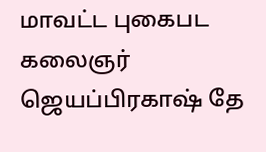மாவட்ட புகைபட கலைஞர் ஜெயப்பிரகாஷ் தே